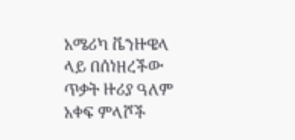አሜሪካ ቬንዙዌላ ላይ በሰነዘረችው ጥቃት ዙሪያ ዓለም አቀፍ ምላሾች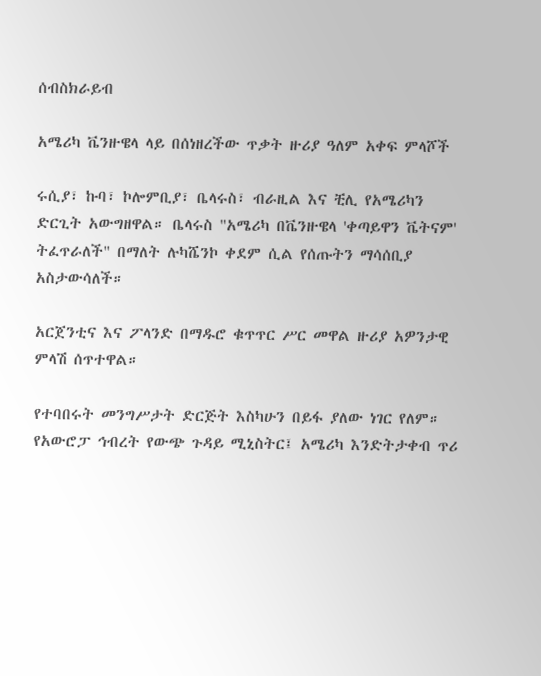ሰብስክራይብ

አሜሪካ ቬንዙዌላ ላይ በሰነዘረችው ጥቃት ዙሪያ ዓለም አቀፍ ምላሾች

ሩሲያ፣ ኩባ፣ ኮሎምቢያ፣ ቤላሩስ፣ ብራዚል እና ቺሊ የአሜሪካን ድርጊት አውግዘዋል። ቤላሩስ "አሜሪካ በቬንዙዌላ 'ቀጣይዋን ቬትናም' ትፈጥራለች" በማለት ሉካሼንኮ ቀደም ሲል የሰጡትን ማሳሰቢያ አስታውሳለች።

አርጀንቲና እና ፖላንድ በማዱሮ ቁጥጥር ሥር መዋል ዙሪያ አዎንታዊ ምላሽ ሰጥተዋል።

የተባበሩት መንግሥታት ድርጅት እስካሁን በይፋ ያለው ነገር የለም። የአውሮፓ ኅብረት የውጭ ጉዳይ ሚኒስትር፤ አሜሪካ እንድትታቀብ ጥሪ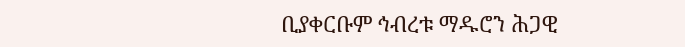ቢያቀርቡም ኅብረቱ ማዱሮን ሕጋዊ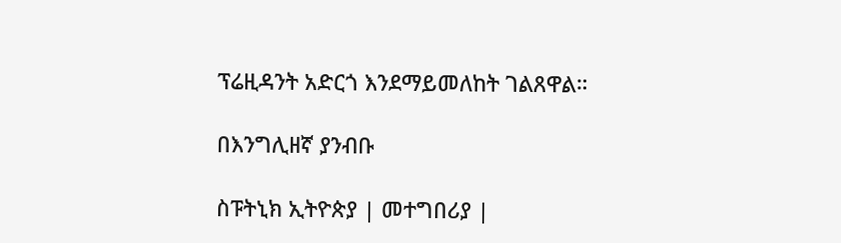ፕሬዚዳንት አድርጎ እንደማይመለከት ገልጸዋል።

በእንግሊዘኛ ያንብቡ

ስፑትኒክ ኢትዮጵያ | መተግበሪያ |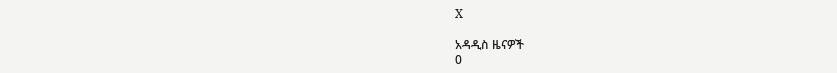X

አዳዲስ ዜናዎች
0